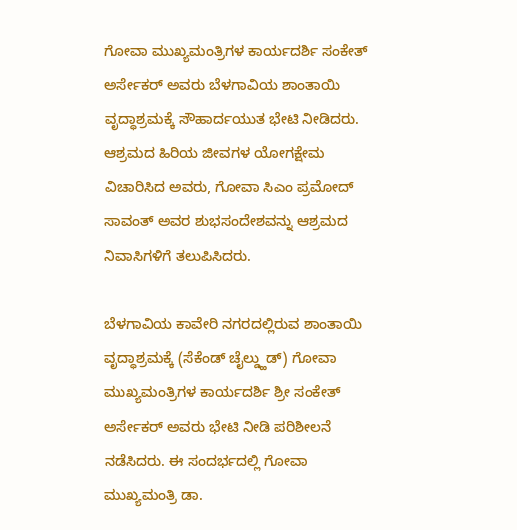ಗೋವಾ ಮುಖ್ಯಮಂತ್ರಿಗಳ ಕಾರ್ಯದರ್ಶಿ ಸಂಕೇತ್ ಅರ್ಸೇಕರ್ ಅವರು ಬೆಳಗಾವಿಯ ಶಾಂತಾಯಿ ವೃದ್ಧಾಶ್ರಮಕ್ಕೆ ಸೌಹಾರ್ದಯುತ ಭೇಟಿ ನೀಡಿದರು. ಆಶ್ರಮದ ಹಿರಿಯ ಜೀವಗಳ ಯೋಗಕ್ಷೇಮ ವಿಚಾರಿಸಿದ ಅವರು, ಗೋವಾ ಸಿಎಂ ಪ್ರಮೋದ್ ಸಾವಂತ್ ಅವರ ಶುಭಸಂದೇಶವನ್ನು ಆಶ್ರಮದ ನಿವಾಸಿಗಳಿಗೆ ತಲುಪಿಸಿದರು.

ಬೆಳಗಾವಿಯ ಕಾವೇರಿ ನಗರದಲ್ಲಿರುವ ಶಾಂತಾಯಿ ವೃದ್ಧಾಶ್ರಮಕ್ಕೆ (ಸೆಕೆಂಡ್ ಚೈಲ್ಡ್ಹುಡ್) ಗೋವಾ ಮುಖ್ಯಮಂತ್ರಿಗಳ ಕಾರ್ಯದರ್ಶಿ ಶ್ರೀ ಸಂಕೇತ್ ಅರ್ಸೇಕರ್ ಅವರು ಭೇಟಿ ನೀಡಿ ಪರಿಶೀಲನೆ ನಡೆಸಿದರು. ಈ ಸಂದರ್ಭದಲ್ಲಿ ಗೋವಾ ಮುಖ್ಯಮಂತ್ರಿ ಡಾ.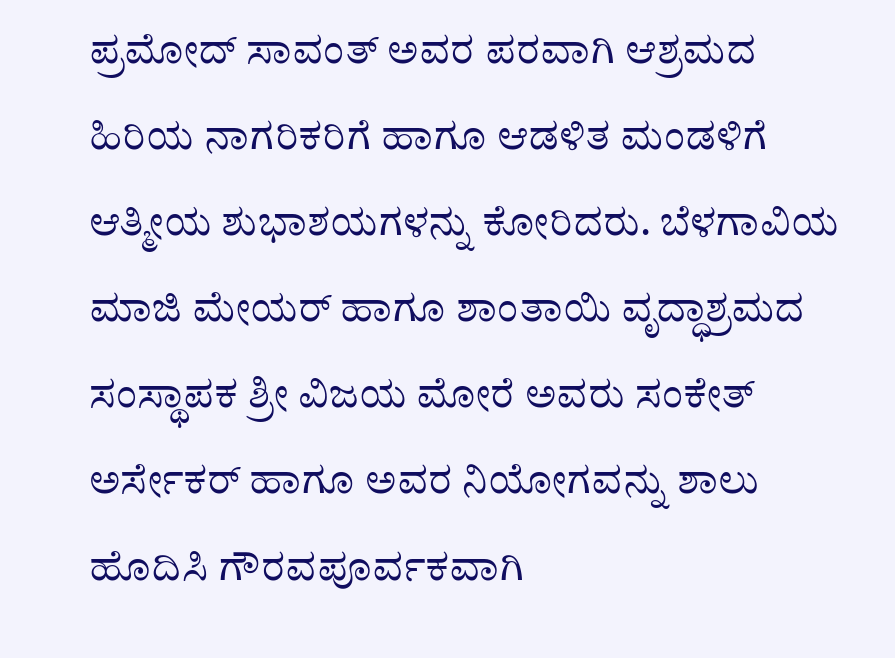ಪ್ರಮೋದ್ ಸಾವಂತ್ ಅವರ ಪರವಾಗಿ ಆಶ್ರಮದ ಹಿರಿಯ ನಾಗರಿಕರಿಗೆ ಹಾಗೂ ಆಡಳಿತ ಮಂಡಳಿಗೆ ಆತ್ಮೀಯ ಶುಭಾಶಯಗಳನ್ನು ಕೋರಿದರು. ಬೆಳಗಾವಿಯ ಮಾಜಿ ಮೇಯರ್ ಹಾಗೂ ಶಾಂತಾಯಿ ವೃದ್ಧಾಶ್ರಮದ ಸಂಸ್ಥಾಪಕ ಶ್ರೀ ವಿಜಯ ಮೋರೆ ಅವರು ಸಂಕೇತ್ ಅರ್ಸೇಕರ್ ಹಾಗೂ ಅವರ ನಿಯೋಗವನ್ನು ಶಾಲು ಹೊದಿಸಿ ಗೌರವಪೂರ್ವಕವಾಗಿ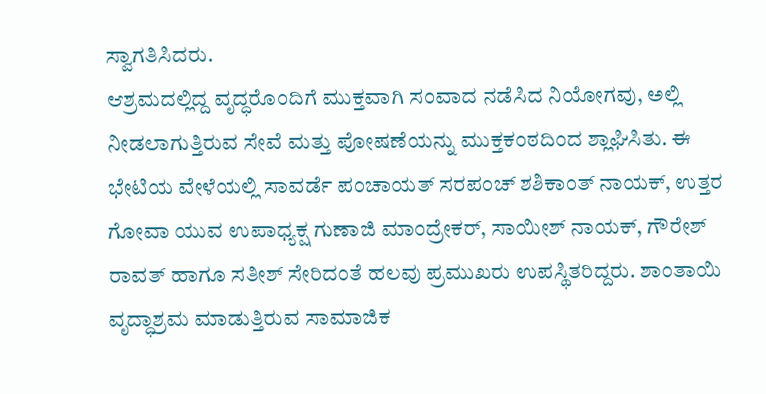ಸ್ವಾಗತಿಸಿದರು.
ಆಶ್ರಮದಲ್ಲಿದ್ದ ವೃದ್ಧರೊಂದಿಗೆ ಮುಕ್ತವಾಗಿ ಸಂವಾದ ನಡೆಸಿದ ನಿಯೋಗವು, ಅಲ್ಲಿ ನೀಡಲಾಗುತ್ತಿರುವ ಸೇವೆ ಮತ್ತು ಪೋಷಣೆಯನ್ನು ಮುಕ್ತಕಂಠದಿಂದ ಶ್ಲಾಘಿಸಿತು. ಈ ಭೇಟಿಯ ವೇಳೆಯಲ್ಲಿ ಸಾವರ್ಡೆ ಪಂಚಾಯತ್ ಸರಪಂಚ್ ಶಶಿಕಾಂತ್ ನಾಯಕ್, ಉತ್ತರ ಗೋವಾ ಯುವ ಉಪಾಧ್ಯಕ್ಷ ಗುಣಾಜಿ ಮಾಂದ್ರೇಕರ್, ಸಾಯೀಶ್ ನಾಯಕ್, ಗೌರೇಶ್ ರಾವತ್ ಹಾಗೂ ಸತೀಶ್ ಸೇರಿದಂತೆ ಹಲವು ಪ್ರಮುಖರು ಉಪಸ್ಥಿತರಿದ್ದರು. ಶಾಂತಾಯಿ ವೃದ್ಧಾಶ್ರಮ ಮಾಡುತ್ತಿರುವ ಸಾಮಾಜಿಕ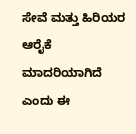ಸೇವೆ ಮತ್ತು ಹಿರಿಯರ ಆರೈಕೆ ಮಾದರಿಯಾಗಿದೆ ಎಂದು ಈ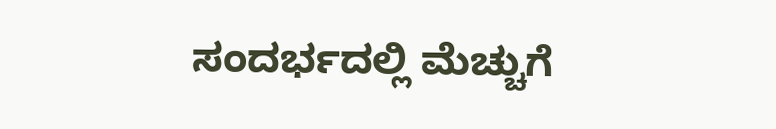ಸಂದರ್ಭದಲ್ಲಿ ಮೆಚ್ಚುಗೆ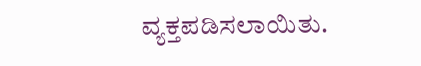ವ್ಯಕ್ತಪಡಿಸಲಾಯಿತು.